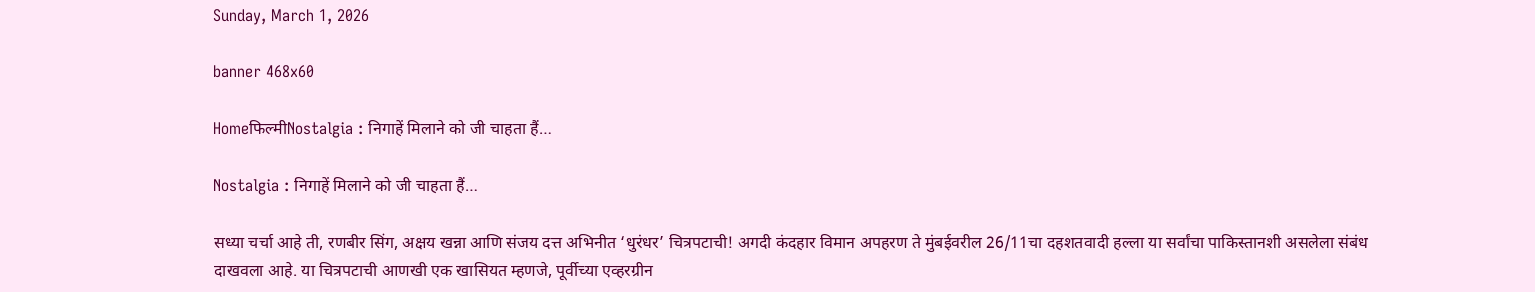Sunday, March 1, 2026

banner 468x60

Homeफिल्मीNostalgia : निगाहें मिलाने को जी चाहता हैं…

Nostalgia : निगाहें मिलाने को जी चाहता हैं…

सध्या चर्चा आहे ती, रणबीर सिंग, अक्षय खन्ना आणि संजय दत्त अभिनीत ‘धुरंधर’ चित्रपटाची! अगदी कंदहार विमान अपहरण ते मुंबईवरील 26/11चा दहशतवादी हल्ला या सर्वांचा पाकिस्तानशी असलेला संबंध दाखवला आहे. या चित्रपटाची आणखी एक खासियत म्हणजे, पूर्वीच्या एव्हरग्रीन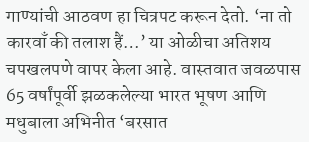गाण्यांची आठवण हा चित्रपट करून देतो. ‘ना तो कारवाँ की तलाश हैं…’ या ओळीचा अतिशय चपखलपणे वापर केला आहे. वास्तवात जवळपास 65 वर्षांपूर्वी झळकलेल्या भारत भूषण आणि मधुबाला अभिनीत ‘बरसात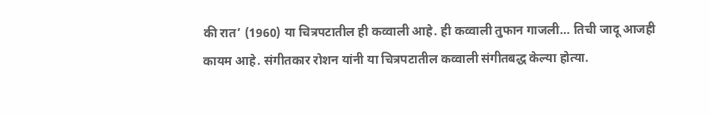की रात’ (1960) या चित्रपटातील ही कव्वाली आहे. ही कव्वाली तुफान गाजली… तिची जादू आजही कायम आहे. संगीतकार रोशन यांनी या चित्रपटातील कव्वाली संगीतबद्ध केल्या होत्या.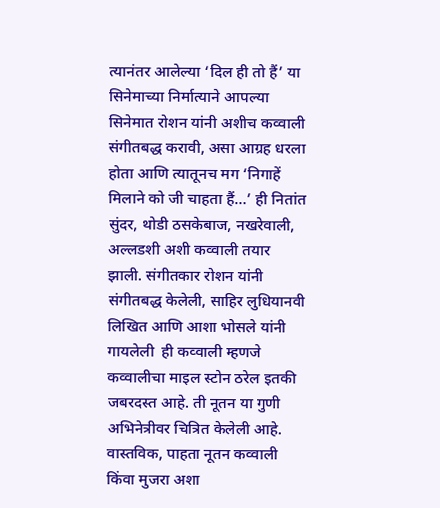त्यानंतर आलेल्या ‘दिल ही तो हैं’ या सिनेमाच्या निर्मात्याने आपल्या सिनेमात रोशन यांनी अशीच कव्वाली संगीतबद्ध करावी, असा आग्रह धरला होता आणि त्यातूनच मग ‘निगाहें मिलाने को जी चाहता हैं…’ ही नितांत सुंदर, थोडी ठसकेबाज, नखरेवाली, अल्लडशी अशी कव्वाली तयार झाली. संगीतकार रोशन यांनी संगीतबद्ध केलेली, साहिर लुधियानवी लिखित आणि आशा भोसले यांनी गायलेली  ही कव्वाली म्हणजे कव्वालीचा माइल स्टोन ठरेल इतकी जबरदस्त आहे. ती नूतन या गुणी अभिनेत्रीवर चित्रित केलेली आहे. वास्तविक, पाहता नूतन कव्वाली किंवा मुजरा अशा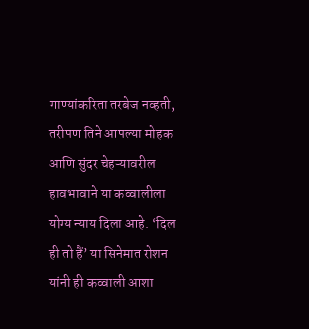गाण्यांकरिता तरबेज नव्हती, तरीपण तिने आपल्या मोहक आणि सुंदर चेहऱ्यावरील हावभावाने या कव्वालीला योग्य न्याय दिला आहे. ‘दिल ही तो हैं’ या सिनेमात रोशन यांनी ही कव्वाली आशा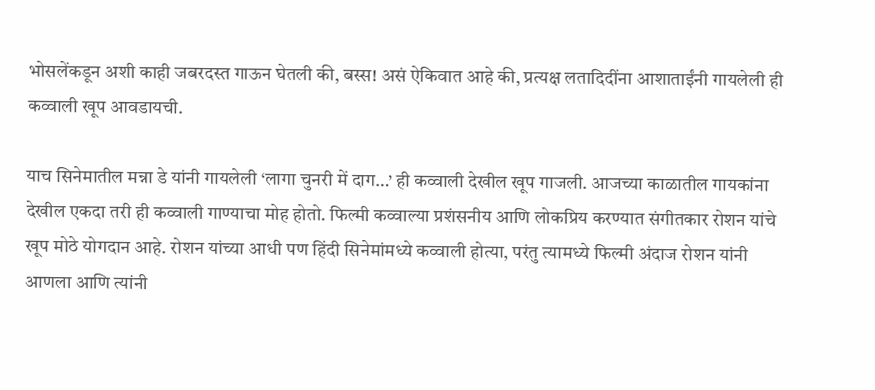भोसलेंकडून अशी काही जबरदस्त गाऊन घेतली की, बस्स! असं ऐकिवात आहे की, प्रत्यक्ष लतादिदींना आशाताईंनी गायलेली ही कव्वाली खूप आवडायची.

याच सिनेमातील मन्ना डे यांनी गायलेली ‘लागा चुनरी में दाग…’ ही कव्वाली देखील खूप गाजली. आजच्या काळातील गायकांना देखील एकदा तरी ही कव्वाली गाण्याचा मोह होतो. फिल्मी कव्वाल्या प्रशंसनीय आणि लोकप्रिय करण्यात संगीतकार रोशन यांचे खूप मोठे योगदान आहे. रोशन यांच्या आधी पण हिंदी सिनेमांमध्ये कव्वाली होत्या, परंतु त्यामध्ये फिल्मी अंदाज रोशन यांनी आणला आणि त्यांनी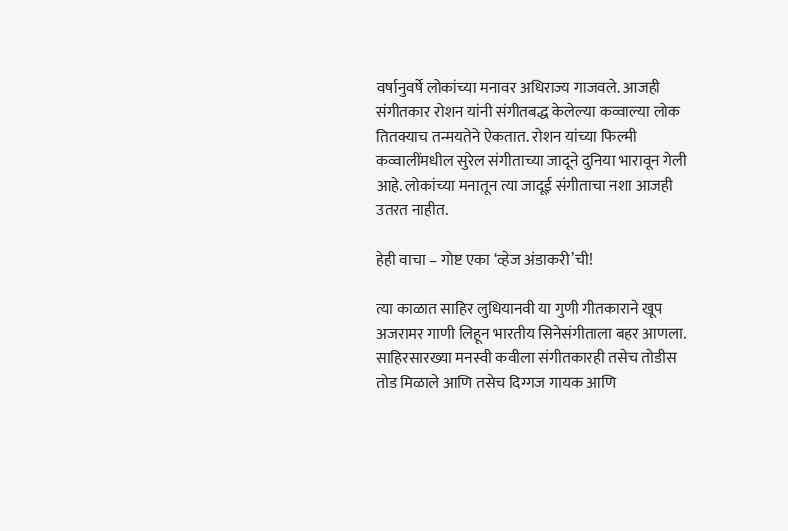वर्षानुवर्षे लोकांच्या मनावर अधिराज्य गाजवले. आजही संगीतकार रोशन यांनी संगीतबद्ध केलेल्या कव्वाल्या लोक तितक्याच तन्मयतेने ऐकतात. रोशन यांच्या फिल्मी कव्वालींमधील सुरेल संगीताच्या जादूने दुनिया भारावून गेली आहे. लोकांच्या मनातून त्या जादूई संगीताचा नशा आजही उतरत नाहीत.

हेही वाचा – गोष्ट एका ‘व्हेज अंडाकरी’ची!

त्या काळात साहिर लुधियानवी या गुणी गीतकाराने खूप अजरामर गाणी लिहून भारतीय सिनेसंगीताला बहर आणला. साहिरसारख्या मनस्वी कवीला संगीतकारही तसेच तोडीस तोड मिळाले आणि तसेच दिग्गज गायक आणि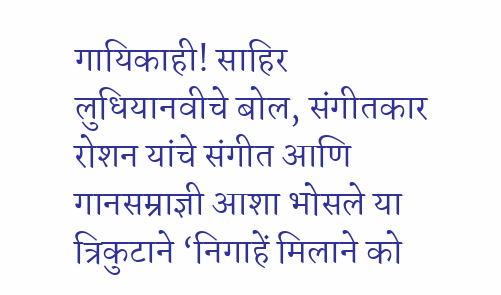गायिकाही! साहिर लुधियानवीचे बोल, संगीतकार रोशन यांचे संगीत आणि गानसम्राज्ञी आशा भोसले या त्रिकुटाने ‘निगाहें मिलाने को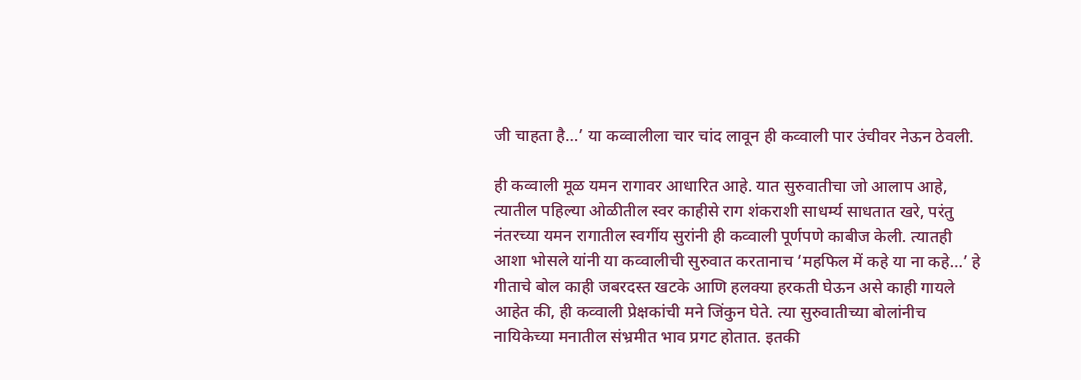जी चाहता है…’ या कव्वालीला चार चांद लावून ही कव्वाली पार उंचीवर नेऊन ठेवली.

ही कव्वाली मूळ यमन रागावर आधारित आहे. यात सुरुवातीचा जो आलाप आहे, त्यातील पहिल्या ओळीतील स्वर काहीसे राग शंकराशी साधर्म्य साधतात खरे, परंतु नंतरच्या यमन रागातील स्वर्गीय सुरांनी ही कव्वाली पूर्णपणे काबीज केली. त्यातही आशा भोसले यांनी या कव्वालीची सुरुवात करतानाच ‘महफिल में कहे या ना कहे…’ हे गीताचे बोल काही जबरदस्त खटके आणि हलक्या हरकती घेऊन असे काही गायले आहेत की, ही कव्वाली प्रेक्षकांची मने जिंकुन घेते. त्या सुरुवातीच्या बोलांनीच नायिकेच्या मनातील संभ्रमीत भाव प्रगट होतात. इतकी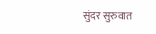सुंदर सुरुवात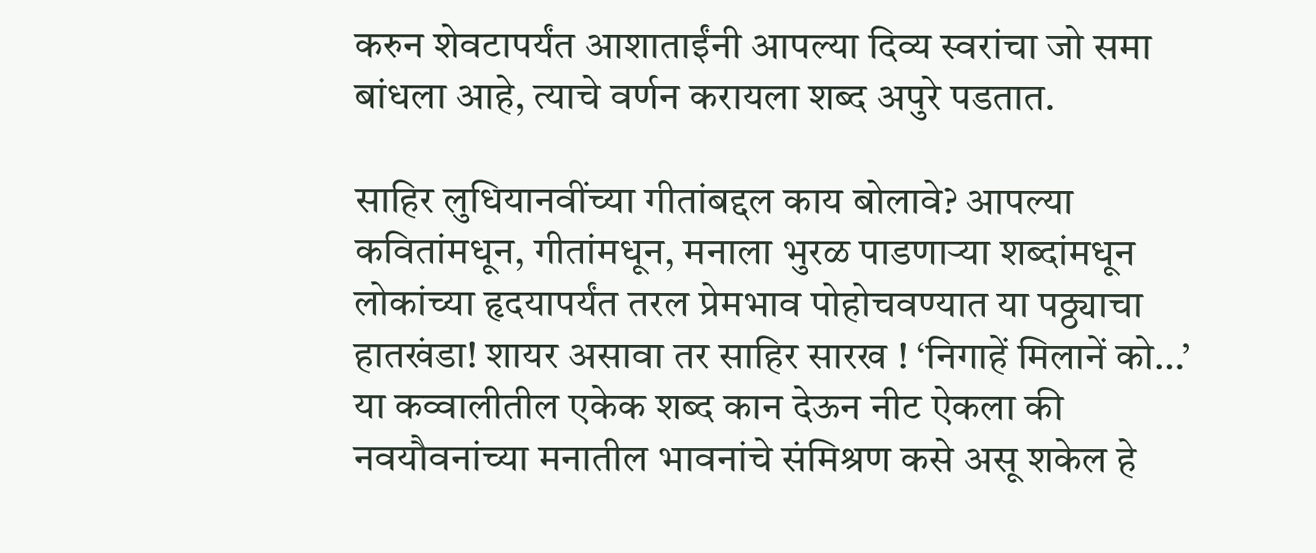करुन शेवटापर्यंत आशाताईंनी आपल्या दिव्य स्वरांचा जो समा बांधला आहे, त्याचे वर्णन करायला शब्द अपुरे पडतात.

साहिर लुधियानवींच्या गीतांबद्दल काय बोलावे? आपल्या कवितांमधून, गीतांमधून, मनाला भुरळ पाडणाऱ्या शब्दांमधून लोकांच्या हृदयापर्यंत तरल प्रेमभाव पोहोचवण्यात या पठ्ठ्याचा हातखंडा! शायर असावा तर साहिर सारख ! ‘निगाहें मिलानें को…’ या कव्वालीतील एकेक शब्द कान देऊन नीट ऐकला की नवयौवनांच्या मनातील भावनांचे संमिश्रण कसे असू शकेल हे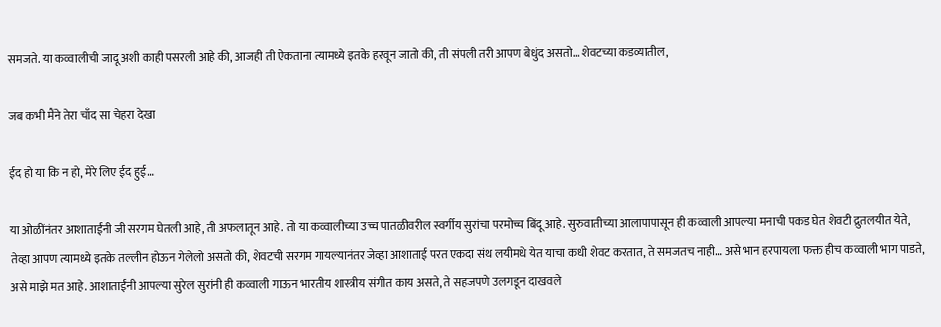समजते. या कव्वालीची जादू अशी काही पसरली आहे की, आजही ती ऐकताना त्यामध्ये इतके हरवून जातो की, ती संपली तरी आपण बेधुंद असतो… शेवटच्या कडव्यातील,

जब कभी मैंने तेरा चाँद सा चेहरा देखा

ईद हो या कि न हो, मेरे लिए ईद हुई…

या ओळींनंतर आशाताईंनी जी सरगम घेतली आहे, ती अफलातून आहे. तो या कव्वालीच्या उच्च पातळीवरील स्वर्गीय सुरांचा परमोच्च बिंदू आहे. सुरुवातीच्या आलापापासून ही कव्वाली आपल्या मनाची पकड घेत शेवटी द्रुतलयीत येते, तेव्हा आपण त्यामध्ये इतके तल्लीन होऊन गेलेलो असतो की, शेवटची सरगम गायल्यानंतर जेव्हा आशाताई परत एकदा संथ लयीमधे येत याचा कधी शेवट करतात, ते समजतच नाही… असे भान हरपायला फक्त हीच कव्वाली भाग पाडते, असे माझे मत आहे. आशाताईंनी आपल्या सुरेल सुरांनी ही कव्वाली गाऊन भारतीय शास्त्रीय संगीत काय असते, ते सहजपणे उलगडून दाखवले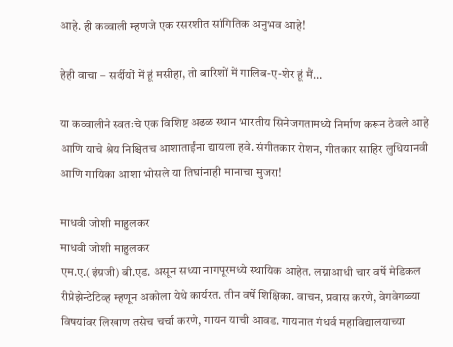आहे. ही कव्वाली म्हणजे एक रसरशीत सांगितिक अनुभव आहे!

हेही वाचा – सर्दीयों में हूं मसीहा, तो बारिशों में गालिब-ए-शेर हूं मैं…

या कव्वालीने स्वतःचे एक विशिष्ट अढळ स्थान भारतीय सिनेजगतामध्ये निर्माण करून ठेवले आहे आणि याचे श्रेय निश्चितच आशाताईंना द्यायला हवे. संगीतकार रोशन, गीतकार साहिर लुधियानवी आणि गायिका आशा भोसले या तिघांनाही मानाचा मुजरा!

माधवी जोशी माहुलकर
माधवी जोशी माहुलकर
एम.ए.(इंग्रजी) बी.एड. असून सध्या नागपूरमध्ये स्थायिक आहेत. लग्नाआधी चार वर्षे मेडिकल रीप्रेझेन्टेटिव्ह म्हणून अकोला येथे कार्यरत. तीन वर्षे शिक्षिका. वाचन, प्रवास करणे, वेगवेगळ्या विषयांवर लिखाण तसेच चर्चा करणे, गायन याची आवड. गायनात गंधर्व महाविद्यालयाच्या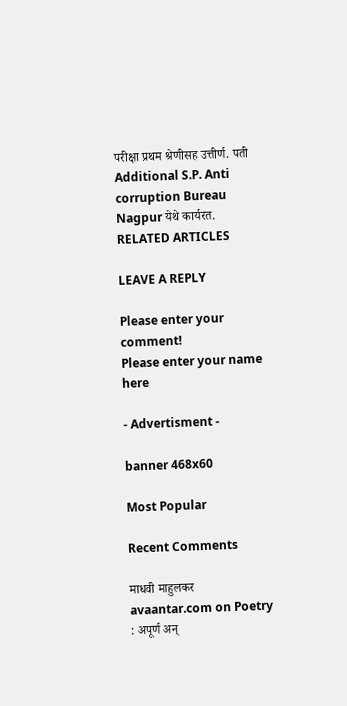परीक्षा प्रथम श्रेणीसह उत्तीर्ण. पती Additional S.P. Anti corruption Bureau Nagpur येथे कार्यरत.
RELATED ARTICLES

LEAVE A REPLY

Please enter your comment!
Please enter your name here

- Advertisment -

banner 468x60

Most Popular

Recent Comments

माधवी माहुलकर avaantar.com on Poetry : अपूर्ण अन्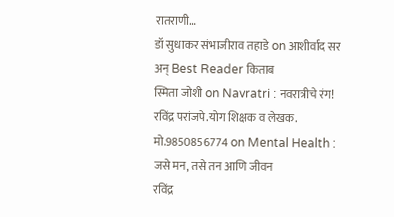रातराणी…
डॉ सुधाकर संभाजीराव तहाडे on आशीर्वाद सर अन् Best Reader किताब
स्मिता जोशी on Navratri : नवरात्रीचे रंग!
रविंद्र परांजपे.योग शिक्षक व लेखक. मो.9850856774 on Mental Health : जसे मन, तसे तन आणि जीवन
रविंद्र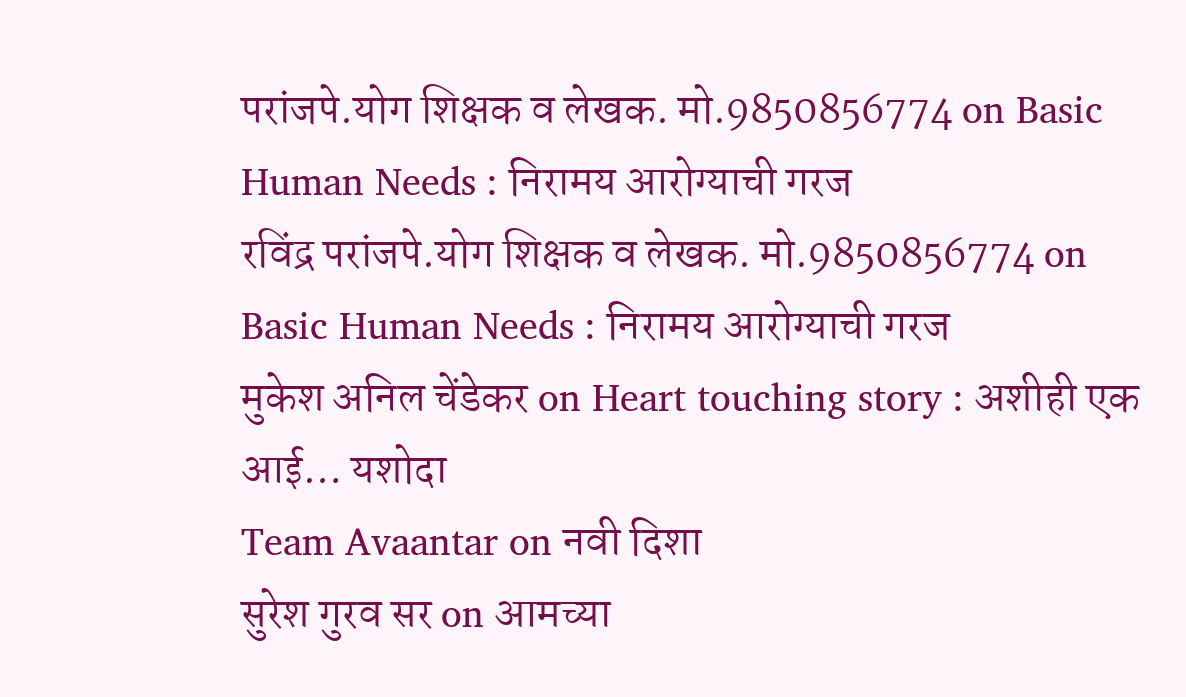परांजपे.योग शिक्षक व लेखक. मो.9850856774 on Basic Human Needs : निरामय आरोग्याची गरज
रविंद्र परांजपे.योग शिक्षक व लेखक. मो.9850856774 on Basic Human Needs : निरामय आरोग्याची गरज
मुकेश अनिल चेंडेकर on Heart touching story : अशीही एक आई… यशोदा
Team Avaantar on नवी दिशा
सुरेश गुरव सर on आमच्या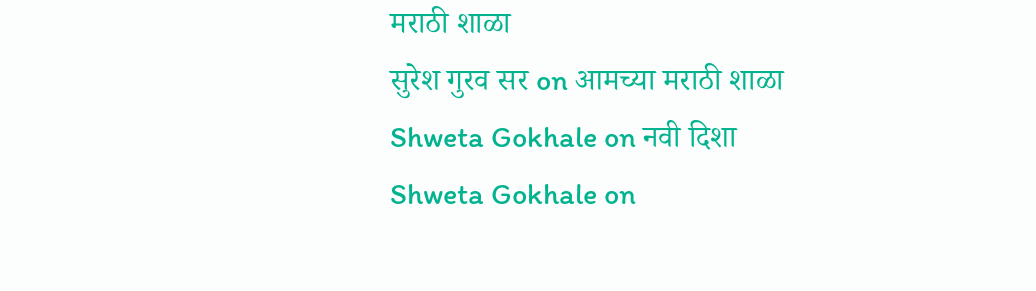मराठी शाळा
सुरेश गुरव सर on आमच्या मराठी शाळा
Shweta Gokhale on नवी दिशा
Shweta Gokhale on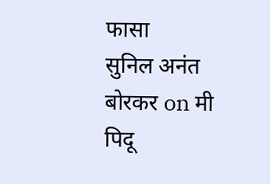फासा
सुनिल अनंत बोरकर on मी पिदू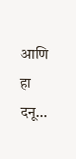आणि हा दनू…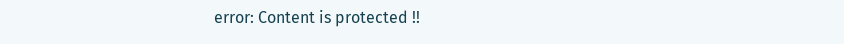error: Content is protected !!